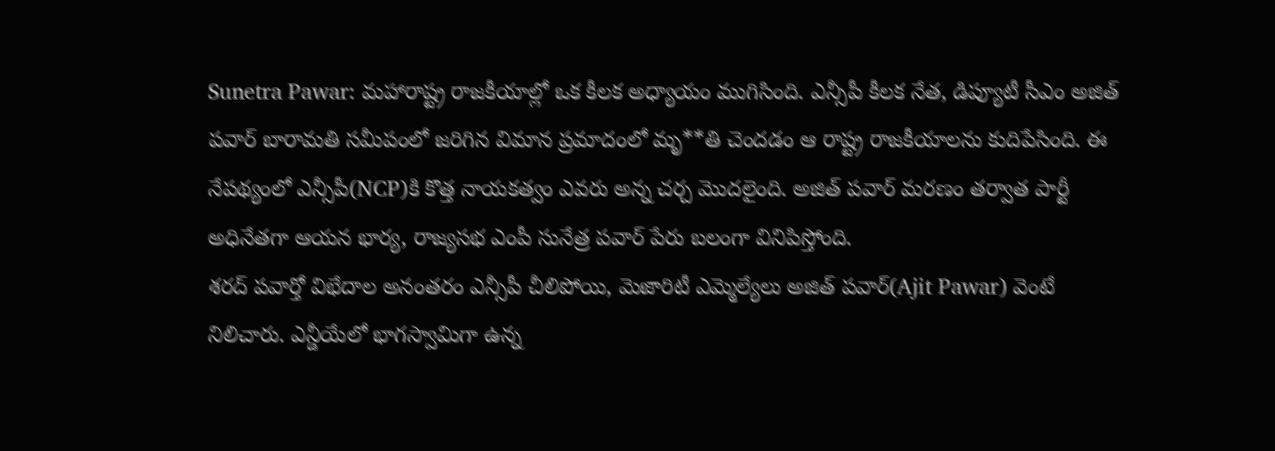Sunetra Pawar: మహారాష్ట్ర రాజకీయాల్లో ఒక కీలక అధ్యాయం ముగిసింది. ఎన్సీపీ కీలక నేత, డిప్యూటీ సీఎం అజిత్ పవార్ బారామతి సమీపంలో జరిగిన విమాన ప్రమాదంలో మృ**తి చెందడం ఆ రాష్ట్ర రాజకీయాలను కుదిపేసింది. ఈ నేపథ్యంలో ఎన్సీపీ(NCP)కి కొత్త నాయకత్వం ఎవరు అన్న చర్చ మొదలైంది. అజిత్ పవార్ మరణం తర్వాత పార్టీ అధినేతగా ఆయన భార్య, రాజ్యసభ ఎంపీ సునేత్ర పవార్ పేరు బలంగా వినిపిస్తోంది.
శరద్ పవార్తో విభేదాల అనంతరం ఎన్సీపీ చీలిపోయి, మెజారిటీ ఎమ్మెల్యేలు అజిత్ పవార్(Ajit Pawar) వెంటే నిలిచారు. ఎన్డీయేలో భాగస్వామిగా ఉన్న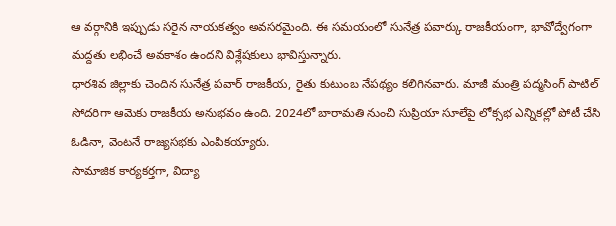ఆ వర్గానికి ఇప్పుడు సరైన నాయకత్వం అవసరమైంది. ఈ సమయంలో సునేత్ర పవార్కు రాజకీయంగా, భావోద్వేగంగా మద్దతు లభించే అవకాశం ఉందని విశ్లేషకులు భావిస్తున్నారు.
ధారశివ జిల్లాకు చెందిన సునేత్ర పవార్ రాజకీయ, రైతు కుటుంబ నేపథ్యం కలిగినవారు. మాజీ మంత్రి పద్మసింగ్ పాటిల్ సోదరిగా ఆమెకు రాజకీయ అనుభవం ఉంది. 2024లో బారామతి నుంచి సుప్రియా సూలేపై లోక్సభ ఎన్నికల్లో పోటీ చేసి ఓడినా, వెంటనే రాజ్యసభకు ఎంపికయ్యారు.
సామాజిక కార్యకర్తగా, విద్యా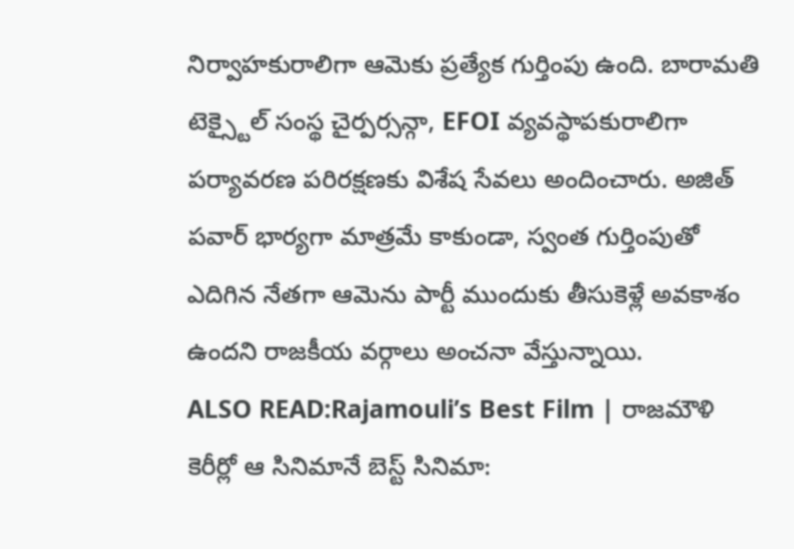నిర్వాహకురాలిగా ఆమెకు ప్రత్యేక గుర్తింపు ఉంది. బారామతి టెక్స్టైల్ సంస్థ చైర్పర్సన్గా, EFOI వ్యవస్థాపకురాలిగా పర్యావరణ పరిరక్షణకు విశేష సేవలు అందించారు. అజిత్ పవార్ భార్యగా మాత్రమే కాకుండా, స్వంత గుర్తింపుతో ఎదిగిన నేతగా ఆమెను పార్టీ ముందుకు తీసుకెళ్లే అవకాశం ఉందని రాజకీయ వర్గాలు అంచనా వేస్తున్నాయి.
ALSO READ:Rajamouli’s Best Film | రాజమౌళి కెరీర్లో ఆ సినిమానే బెస్ట్ సినిమా: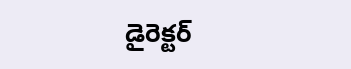డైరెక్టర్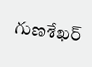గుణశేఖర్